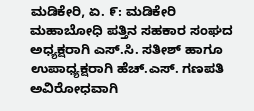ಮಡಿಕೇರಿ, ಏ. ೯: ಮಡಿಕೇರಿ ಮಹಾಬೋಧಿ ಪತ್ತಿನ ಸಹಕಾರ ಸಂಘದ ಅಧ್ಯಕ್ಷರಾಗಿ ಎಸ್.ಸಿ. ಸತೀಶ್ ಹಾಗೂ ಉಪಾಧ್ಯಕ್ಷರಾಗಿ ಹೆಚ್.ಎಸ್. ಗಣಪತಿ ಅವಿರೋಧವಾಗಿ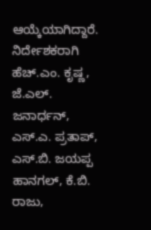ಆಯ್ಕೆಯಾಗಿದ್ದಾರೆ.
ನಿರ್ದೇಶಕರಾಗಿ ಹೆಚ್.ಎಂ. ಕೃಷ್ಣ, ಜೆ.ಎಲ್. ಜನಾರ್ಧನ್, ಎಸ್.ಎ. ಪ್ರತಾಪ್, ಎಸ್.ಬಿ. ಜಯಪ್ಪ ಹಾನಗಲ್, ಕೆ.ಬಿ. ರಾಜು,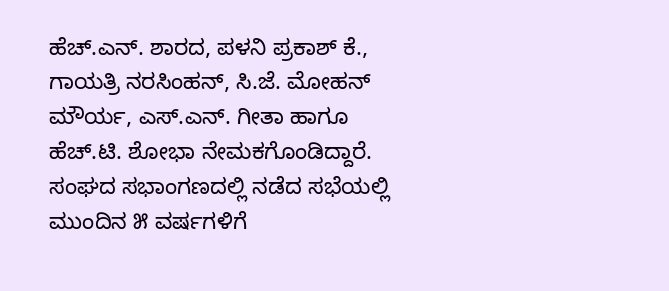ಹೆಚ್.ಎನ್. ಶಾರದ, ಪಳನಿ ಪ್ರಕಾಶ್ ಕೆ., ಗಾಯತ್ರಿ ನರಸಿಂಹನ್, ಸಿ.ಜೆ. ಮೋಹನ್ ಮೌರ್ಯ, ಎಸ್.ಎನ್. ಗೀತಾ ಹಾಗೂ ಹೆಚ್.ಟಿ. ಶೋಭಾ ನೇಮಕಗೊಂಡಿದ್ದಾರೆ. ಸಂಘದ ಸಭಾಂಗಣದಲ್ಲಿ ನಡೆದ ಸಭೆಯಲ್ಲಿ ಮುಂದಿನ ೫ ವರ್ಷಗಳಿಗೆ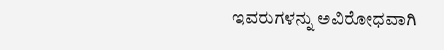ಇವರುಗಳನ್ನು ಅವಿರೋಧವಾಗಿ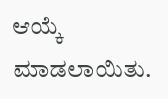ಆಯ್ಕೆ ಮಾಡಲಾಯಿತು.